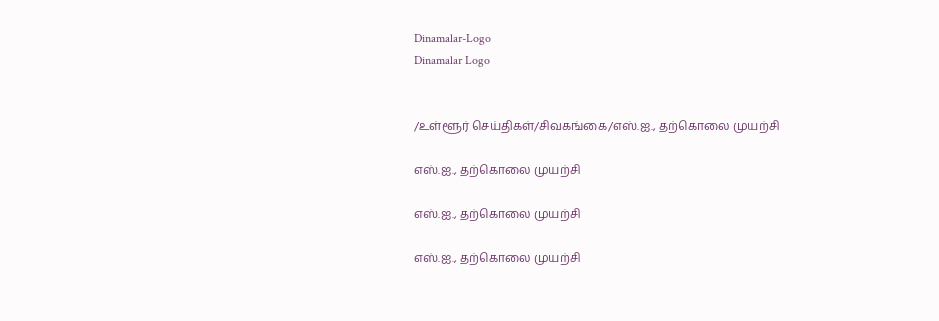Dinamalar-Logo
Dinamalar Logo


/உள்ளூர் செய்திகள்/சிவகங்கை/எஸ்.ஐ., தற்கொலை முயற்சி

எஸ்.ஐ., தற்கொலை முயற்சி

எஸ்.ஐ., தற்கொலை முயற்சி

எஸ்.ஐ., தற்கொலை முயற்சி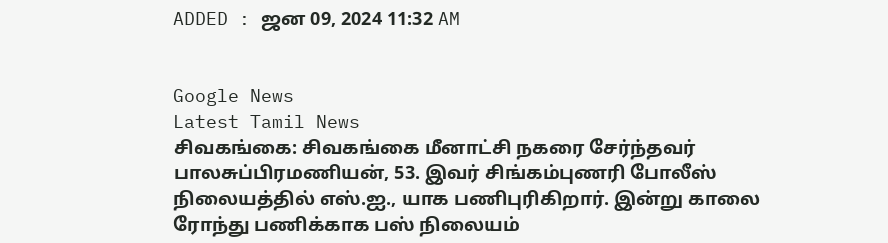ADDED : ஜன 09, 2024 11:32 AM


Google News
Latest Tamil News
சிவகங்கை: சிவகங்கை மீனாட்சி நகரை சேர்ந்தவர் பாலசுப்பிரமணியன், 53. இவர் சிங்கம்புணரி போலீஸ் நிலையத்தில் எஸ்.ஐ., யாக பணிபுரிகிறார். இன்று காலை ரோந்து பணிக்காக பஸ் நிலையம்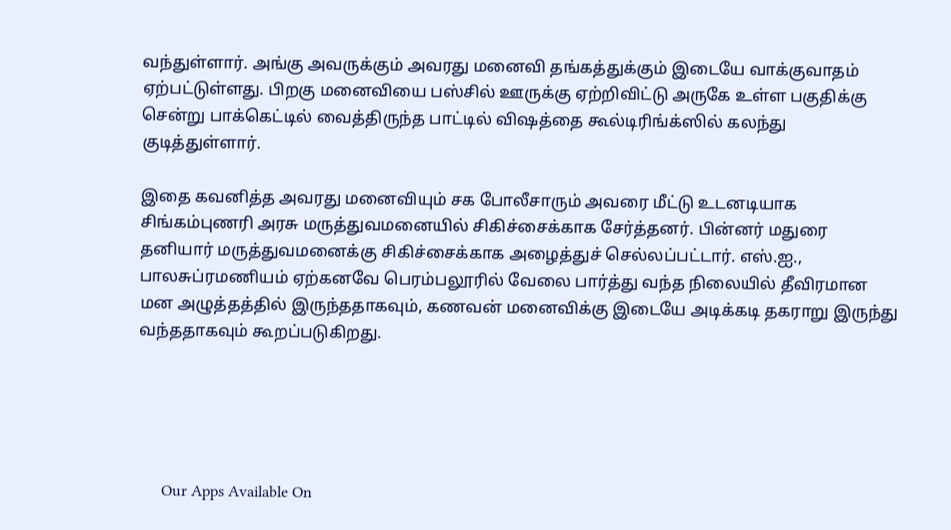வந்துள்ளார். அங்கு அவருக்கும் அவரது மனைவி தங்கத்துக்கும் இடையே வாக்குவாதம் ஏற்பட்டுள்ளது. பிறகு மனைவியை பஸ்சில் ஊருக்கு ஏற்றிவிட்டு அருகே உள்ள பகுதிக்கு சென்று பாக்கெட்டில் வைத்திருந்த பாட்டில் விஷத்தை கூல்டிரிங்க்ஸில் கலந்து குடித்துள்ளார்.

இதை கவனித்த அவரது மனைவியும் சக போலீசாரும் அவரை மீட்டு உடனடியாக சிங்கம்புணரி அரசு மருத்துவமனையில் சிகிச்சைக்காக சேர்த்தனர். பின்னர் மதுரை தனியார் மருத்துவமனைக்கு சிகிச்சைக்காக அழைத்துச் செல்லப்பட்டார். எஸ்.ஐ., பாலசுப்ரமணியம் ஏற்கனவே பெரம்பலூரில் வேலை பார்த்து வந்த நிலையில் தீவிரமான மன அழுத்தத்தில் இருந்ததாகவும், கணவன் மனைவிக்கு இடையே அடிக்கடி தகராறு இருந்து வந்ததாகவும் கூறப்படுகிறது.





      Our Apps Available On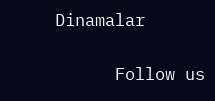Dinamalar

      Follow us